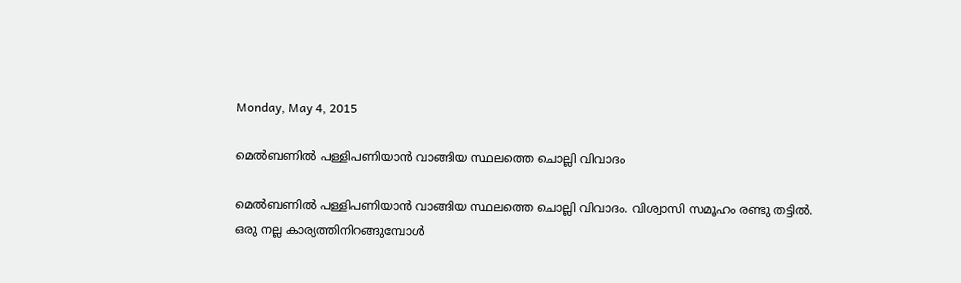Monday, May 4, 2015

മെൽബണിൽ പള്ളിപണിയാൻ വാങ്ങിയ സ്ഥലത്തെ ചൊല്ലി വിവാദം

മെൽബണിൽ പള്ളിപണിയാൻ വാങ്ങിയ സ്ഥലത്തെ ചൊല്ലി വിവാദം. വിശ്വാസി സമൂഹം രണ്ടു തട്ടിൽ.
ഒരു നല്ല കാര്യത്തിനിറങ്ങുമ്പോൾ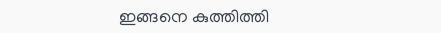ഇങ്ങനെ കുത്തിത്തി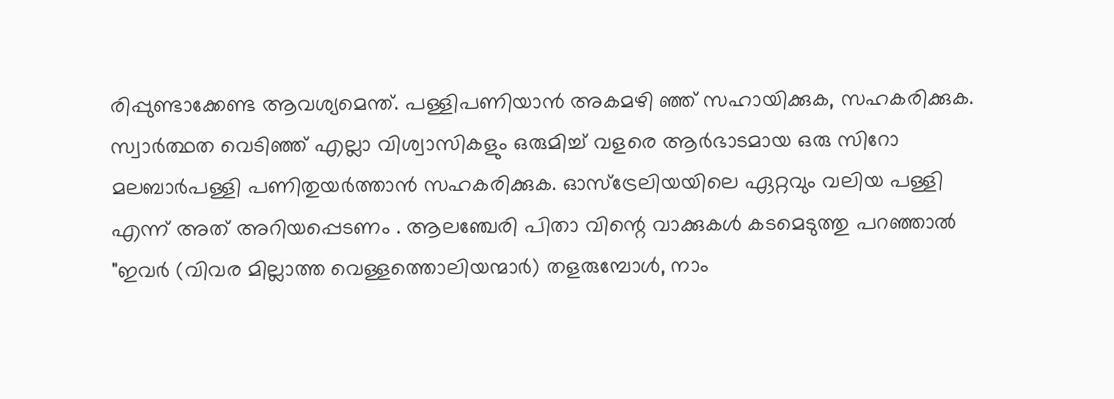രിപ്പുണ്ടാക്കേണ്ട ആവശ്യമെന്ത്. പള്ളിപണിയാൻ അകമഴി ഞ്ഞ് സഹായിക്കുക, സഹകരിക്കുക. സ്വാർത്ഥത വെടിഞ്ഞ് എല്ലാ വിശ്വാസികളും ഒരുമിച്ച് വളരെ ആർഭാടമായ ഒരു സിറോ മലബാർപള്ളി പണിതുയർത്താൻ സഹകരിക്കുക. ഓസ്ട്രേലിയയിലെ ഏറ്റവും വലിയ പള്ളി എന്ന് അത് അറിയപ്പെടണം . ആലഞ്ചേരി പിതാ വിന്റെ വാക്കുകൾ കടമെടുത്തു പറഞ്ഞാൽ "ഇവർ (വിവര മില്ലാത്ത വെള്ളത്തൊലിയന്മാർ) തളരുമ്പോൾ, നാം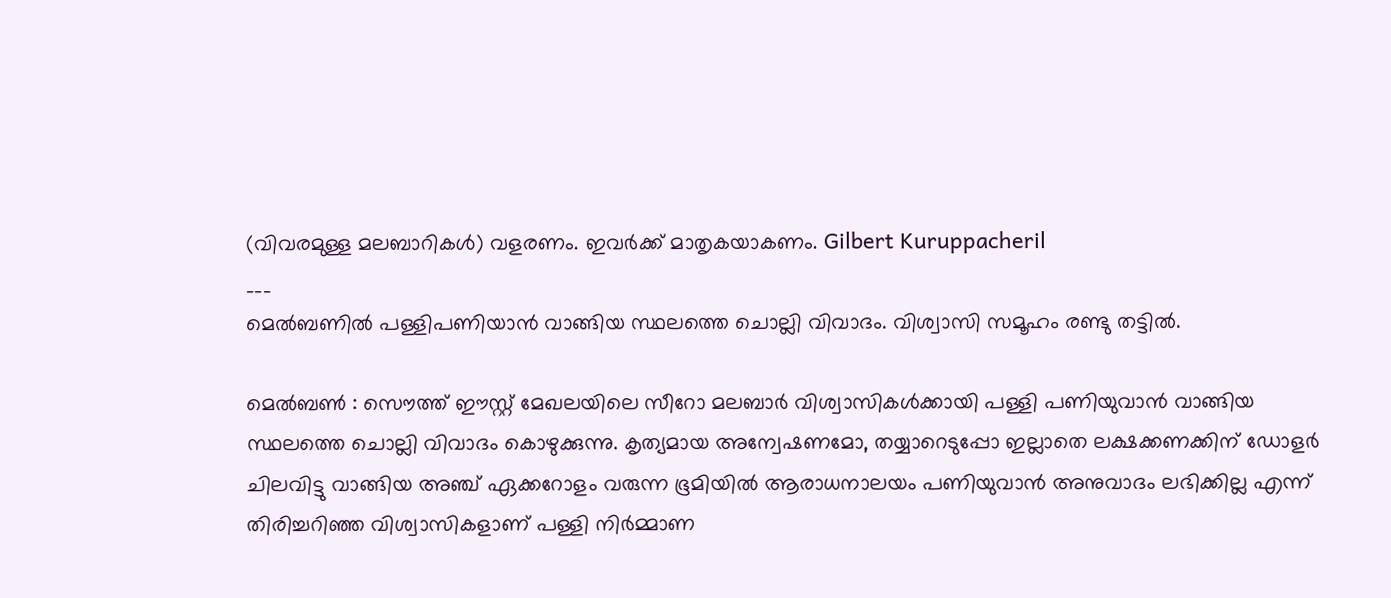(വിവരമുള്ള മലബാറികൾ) വളരണം. ഇവർക്ക് മാതൃകയാകണം. Gilbert Kuruppacheril
___
മെൽബണിൽ പള്ളിപണിയാൻ വാങ്ങിയ സ്ഥലത്തെ ചൊല്ലി വിവാദം. വിശ്വാസി സമൂഹം രണ്ടു തട്ടിൽ.

മെൽബണ്‍ : സൌത്ത് ഈസ്റ്റ്‌ മേഖലയിലെ സീറോ മലബാർ വിശ്വാസികൾക്കായി പള്ളി പണിയുവാൻ വാങ്ങിയ സ്ഥലത്തെ ചൊല്ലി വിവാദം കൊഴുക്കുന്നു. കൃത്യമായ അന്വേഷണമോ, തയ്യാറെടുപ്പോ ഇല്ലാതെ ലക്ഷക്കണക്കിന്‌ ഡോളർ ചിലവിട്ടു വാങ്ങിയ അഞ്ച് ഏക്കറോളം വരുന്ന ഭൂമിയിൽ ആരാധനാലയം പണിയുവാൻ അനുവാദം ലഭിക്കില്ല എന്ന് തിരിച്ചറിഞ്ഞ വിശ്വാസികളാണ് പള്ളി നിർമ്മാണ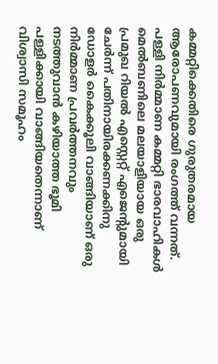കമ്മറ്റിക്കെതിരെ ഗുരുതരമായ ആരോപണവുമായി രംഗത്ത് വന്നത്. പള്ളി നിർമ്മാണ കമ്മറ്റി ഭാരവാഹികൾ മെൽബണിലെ മലയാളിയായ ഒരു പ്രമുഖ റിയൽ എസ്റ്റെറ്റ് എജെന്റുമായി ചേർന്ന് പതിനായിരക്കണക്കിനു ഡോളർ കൈക്കൂലി വാങ്ങിയാണ് ഒരു നിർമ്മാണ പ്രവർത്തനവും നടത്തുവാൻ കഴിയാത്ത ഭൂമി പള്ളിക്കായി വാങ്ങിയതെന്നാണ് വിശ്വാസി സമൂഹം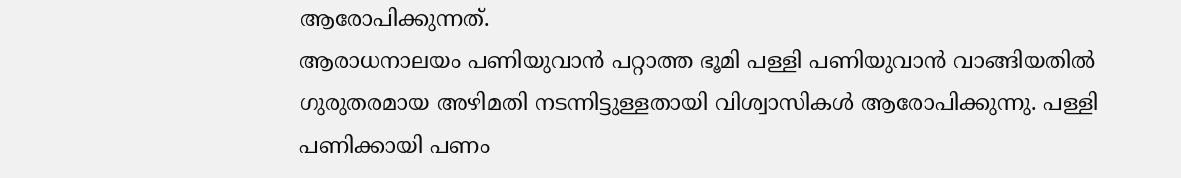ആരോപിക്കുന്നത്.
ആരാധനാലയം പണിയുവാൻ പറ്റാത്ത ഭൂമി പള്ളി പണിയുവാൻ വാങ്ങിയതിൽ ഗുരുതരമായ അഴിമതി നടന്നിട്ടുള്ളതായി വിശ്വാസികൾ ആരോപിക്കുന്നു. പള്ളി പണിക്കായി പണം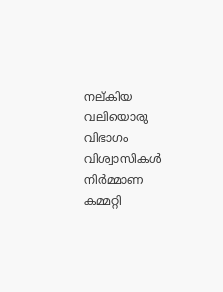നല്കിയ വലിയൊരു വിഭാഗം വിശ്വാസികൾ നിർമ്മാണ കമ്മറ്റി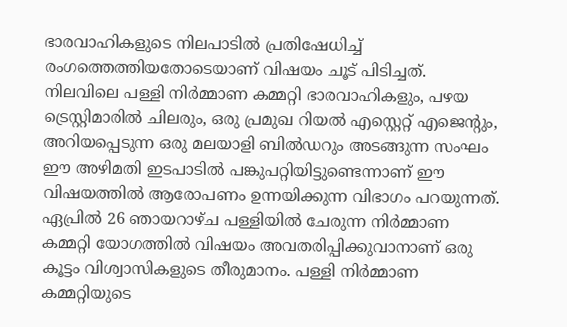ഭാരവാഹികളുടെ നിലപാടിൽ പ്രതിഷേധിച്ച് രംഗത്തെത്തിയതോടെയാണ് വിഷയം ചൂട് പിടിച്ചത്.
നിലവിലെ പള്ളി നിർമ്മാണ കമ്മറ്റി ഭാരവാഹികളും, പഴയ ട്രെസ്റ്റിമാരിൽ ചിലരും, ഒരു പ്രമുഖ റിയൽ എസ്റ്റെറ്റ് എജെന്റും, അറിയപ്പെടുന്ന ഒരു മലയാളി ബിൽഡറും അടങ്ങുന്ന സംഘം ഈ അഴിമതി ഇടപാടിൽ പങ്കുപറ്റിയിട്ടുണ്ടെന്നാണ് ഈ വിഷയത്തിൽ ആരോപണം ഉന്നയിക്കുന്ന വിഭാഗം പറയുന്നത്. ഏപ്രിൽ 26 ഞായറാഴ്ച പള്ളിയിൽ ചേരുന്ന നിർമ്മാണ കമ്മറ്റി യോഗത്തിൽ വിഷയം അവതരിപ്പിക്കുവാനാണ് ഒരു കൂട്ടം വിശ്വാസികളുടെ തീരുമാനം. പള്ളി നിർമ്മാണ കമ്മറ്റിയുടെ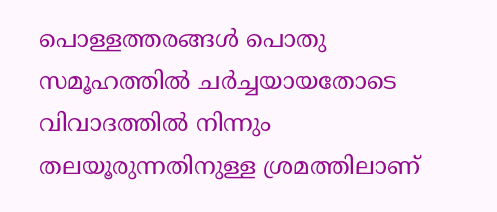പൊള്ളത്തരങ്ങൾ പൊതു സമൂഹത്തിൽ ചർച്ചയായതോടെ വിവാദത്തിൽ നിന്നും തലയൂരുന്നതിനുള്ള ശ്രമത്തിലാണ്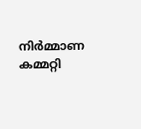നിർമ്മാണ കമ്മറ്റി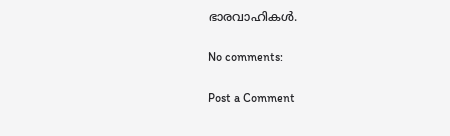ഭാരവാഹികൾ.

No comments:

Post a Comment